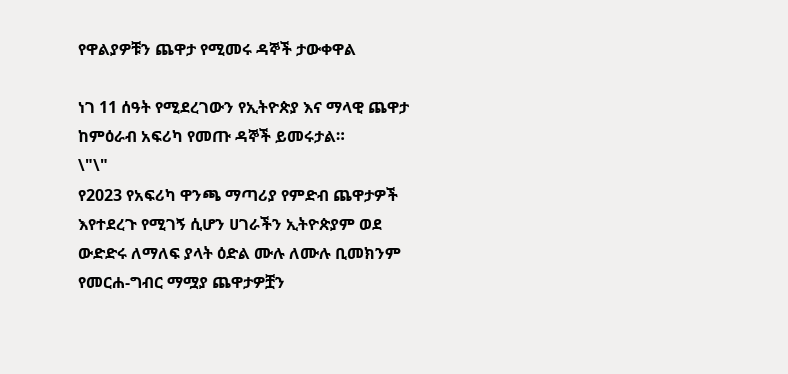የዋልያዎቹን ጨዋታ የሚመሩ ዳኞች ታውቀዋል

ነገ 11 ሰዓት የሚደረገውን የኢትዮጵያ እና ማላዊ ጨዋታ ከምዕራብ አፍሪካ የመጡ ዳኞች ይመሩታል።
\"\"
የ2023 የአፍሪካ ዋንጫ ማጣሪያ የምድብ ጨዋታዎች እየተደረጉ የሚገኝ ሲሆን ሀገራችን ኢትዮጵያም ወደ ውድድሩ ለማለፍ ያላት ዕድል ሙሉ ለሙሉ ቢመክንም የመርሐ-ግብር ማሟያ ጨዋታዎቿን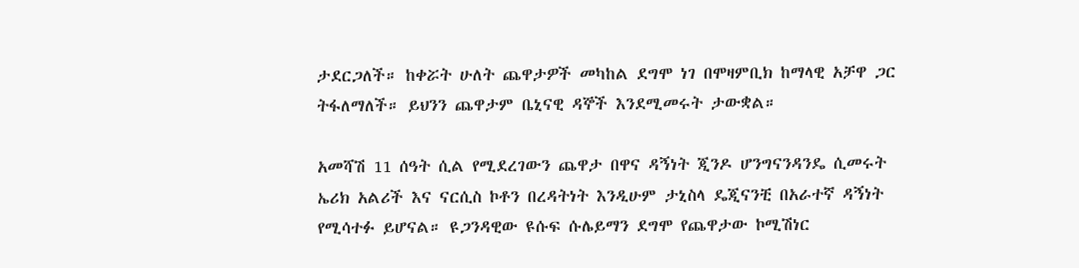ታደርጋለች። ከቀሯት ሁለት ጨዋታዎች መካከል ደግሞ ነገ በሞዛምቢክ ከማላዊ አቻዋ ጋር ትፋለማለች። ይህንን ጨዋታም ቤኒናዊ ዳኞች እንደሚመሩት ታውቋል።

አመሻሽ 11 ሰዓት ሲል የሚደረገውን ጨዋታ በዋና ዳኝነት ጂንዶ ሆንግናንዳንዴ ሲመሩት ኤሪክ አልሪች እና ናርሲስ ኮቶን በረዳትነት እንዲሁም ታኒስላ ዴጂናንቺ በአራተኛ ዳኝነት የሚሳተፉ ይሆናል። ዩጋንዳዊው ዩሱፍ ሱሌይማን ደግሞ የጨዋታው ኮሚሽነር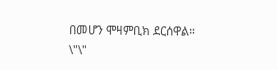በመሆን ሞዛምቢክ ደርሰዋል።
\"\"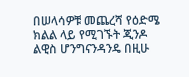በሠላሳዎቹ መጨረሻ የዕድሜ ክልል ላይ የሚገኙት ጂንዶ ልዊስ ሆንግናንዳንዴ በዚሁ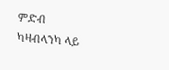ምድብ ካዛብላንካ ላይ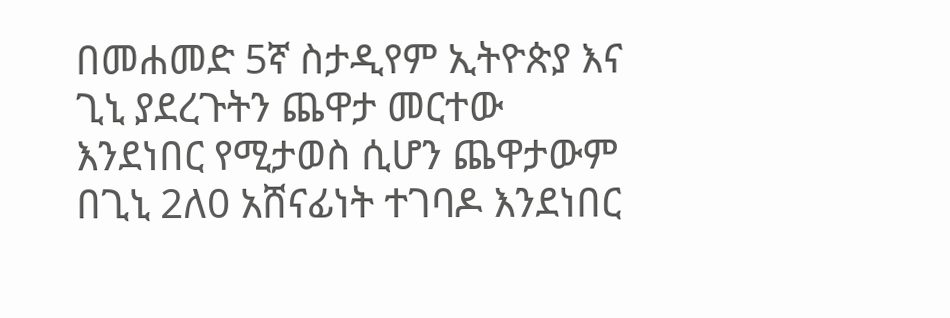በመሐመድ 5ኛ ስታዲየም ኢትዮጵያ እና ጊኒ ያደረጉትን ጨዋታ መርተው እንደነበር የሚታወስ ሲሆን ጨዋታውም በጊኒ 2ለ0 አሸናፊነት ተገባዶ እንደነበር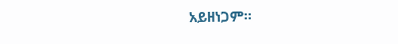አይዘነጋም።